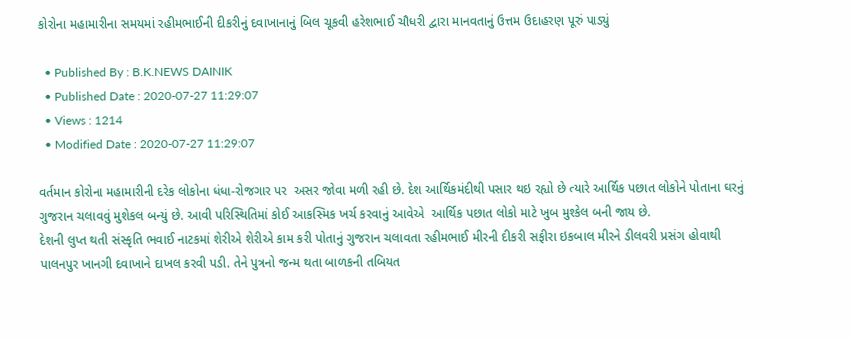કોરોના મહામારીના સમયમાં રહીમભાઈની દીકરીનું દવાખાનાનું બિલ ચૂકવી હરેશભાઈ ચૌધરી દ્વારા માનવતાનું ઉત્તમ ઉદાહરણ પૂરું પાડ્યું

  • Published By : B.K.NEWS DAINIK
  • Published Date : 2020-07-27 11:29:07
  • Views : 1214
  • Modified Date : 2020-07-27 11:29:07

વર્તમાન કોરોના મહામારીની દરેક લોકોના ધંધા-રોજગાર પર  અસર જોવા મળી રહી છે. દેશ આર્થિકમંદીથી પસાર થઇ રહ્યો છે ત્યારે આર્થિક પછાત લોકોને પોતાના ઘરનું ગુજરાન ચલાવવું મુશેકલ બન્યું છે. આવી પરિસ્થિતિમાં કોઈ આકસ્મિક ખર્ચ કરવાનું આવેએ  આર્થિક પછાત લોકો માટે ખુબ મુશ્કેલ બની જાય છે.
દેશની લુપ્ત થતી સંસ્કૃતિ ભવાઈ નાટકમાં શેરીએ શેરીએ કામ કરી પોતાનું ગુજરાન ચલાવતા રહીમભાઈ મીરની દીકરી સફીરા ઇકબાલ મીરને ડીલવરી પ્રસંગ હોવાથી
પાલનપુર ખાનગી દવાખાને દાખલ કરવી પડી. તેને પુત્રનો જન્મ થતા બાળકની તબિયત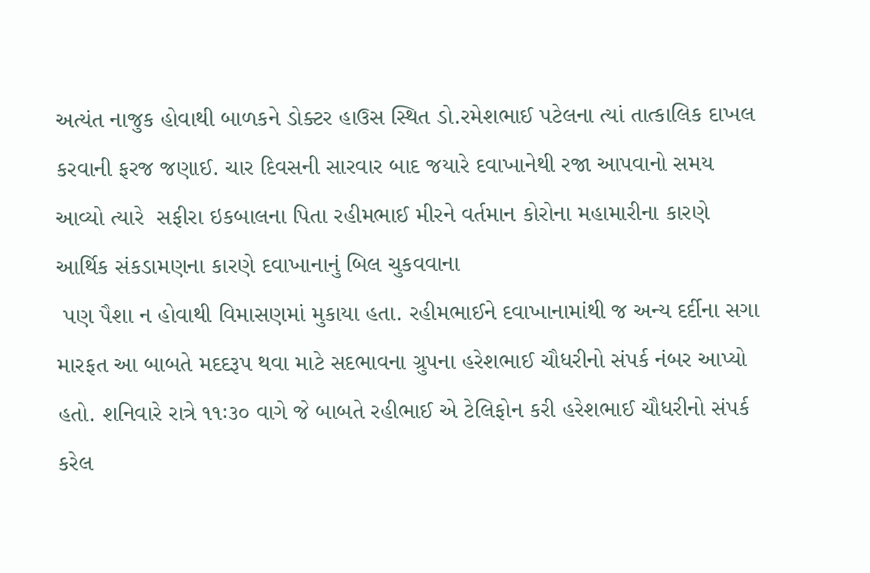અત્યંત નાજુક હોવાથી બાળકને ડોક્ટર હાઉસ સ્થિત ડો.રમેશભાઈ પટેલના ત્યાં તાત્કાલિક દાખલ કરવાની ફરજ જણાઈ. ચાર દિવસની સારવાર બાદ જયારે દવાખાનેથી રજા આપવાનો સમય આવ્યો ત્યારે  સફીરા ઇકબાલના પિતા રહીમભાઈ મીરને વર્તમાન કોરોના મહામારીના કારણે આર્થિક સંકડામણના કારણે દવાખાનાનું બિલ ચુકવવાના
 પણ પૈશા ન હોવાથી વિમાસણમાં મુકાયા હતા. રહીમભાઈને દવાખાનામાંથી જ અન્ય દર્દીના સગા મારફત આ બાબતે મદદરૂપ થવા માટે સદભાવના ગ્રુપના હરેશભાઈ ચૌધરીનો સંપર્ક નંબર આપ્યો હતો. શનિવારે રાત્રે ૧૧ઃ૩૦ વાગે જે બાબતે રહીભાઈ એ ટેલિફોન કરી હરેશભાઈ ચૌધરીનો સંપર્ક કરેલ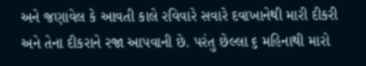અને જણાવેલ કે આવતી કાલે રવિવારે સવારે દવાખાનેથી મારી દીકરી અને તેના દીકરાને રજા આપવાની છે. પરંતુ છેલ્લા ૬ મહિનાથી મારો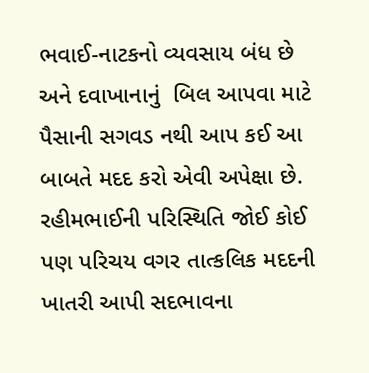ભવાઈ-નાટકનો વ્યવસાય બંધ છે અને દવાખાનાનું  બિલ આપવા માટે પૈસાની સગવડ નથી આપ કઈ આ બાબતે મદદ કરો એવી અપેક્ષા છે. રહીમભાઈની પરિસ્થિતિ જોઈ કોઈ પણ પરિચય વગર તાત્કલિક મદદની ખાતરી આપી સદભાવના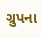ગ્રુપના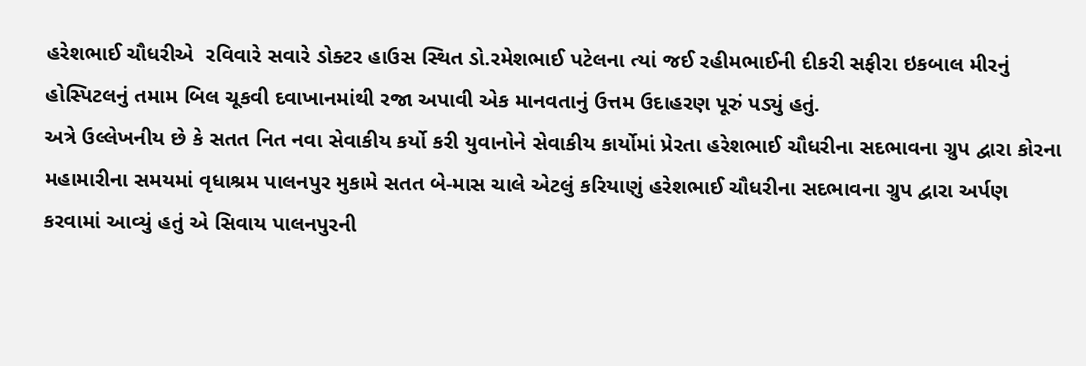હરેશભાઈ ચૌધરીએ  રવિવારે સવારે ડોક્ટર હાઉસ સ્થિત ડો.રમેશભાઈ પટેલના ત્યાં જઈ રહીમભાઈની દીકરી સફીરા ઇકબાલ મીરનું હોસ્પિટલનું તમામ બિલ ચૂકવી દવાખાનમાંથી રજા અપાવી એક માનવતાનું ઉત્તમ ઉદાહરણ પૂરું પડ્યું હતું.
અત્રે ઉલ્લેખનીય છે કે સતત નિત નવા સેવાકીય કર્યો કરી યુવાનોને સેવાકીય કાર્યોમાં પ્રેરતા હરેશભાઈ ચૌધરીના સદભાવના ગ્રુપ દ્વારા કોરના મહામારીના સમયમાં વૃધાશ્રમ પાલનપુર મુકામે સતત બે-માસ ચાલે એટલું કરિયાણું હરેશભાઈ ચૌધરીના સદભાવના ગ્રુપ દ્વારા અર્પણ કરવામાં આવ્યું હતું એ સિવાય પાલનપુરની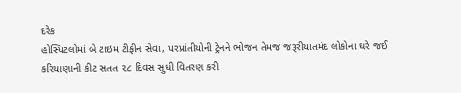દરેક
હોસ્પિટલોમાં બે ટાઇમ ટીફીન સેવા, પરપ્રાંતીયોની ટ્રેનને ભોજન તેમજ જરૂરીયાતમંદ લોકોના ઘરે જઈ કરિયાણાની કીટ સતત ૨૮ દિવસ સુધી વિતરણ કરી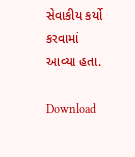સેવાકીય કર્યો કરવામાં આવ્યા હતા.

Download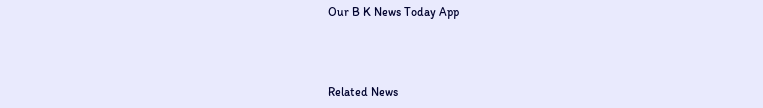Our B K News Today App



Related News